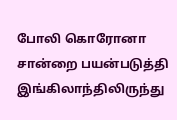போலி கொரோனா சான்றை பயன்படுத்தி இங்கிலாந்திலிருந்து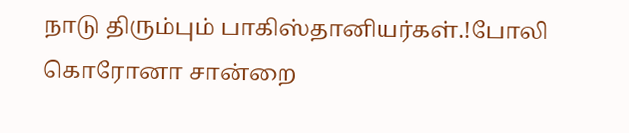நாடு திரும்பும் பாகிஸ்தானியர்கள்.!போலி கொரோனா சான்றை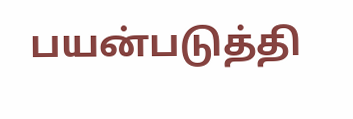பயன்படுத்தி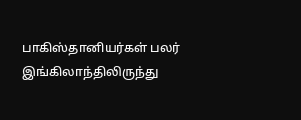பாகிஸ்தானியர்கள் பலர் இங்கிலாந்திலிருந்து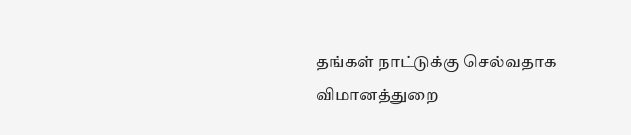தங்கள் நாட்டுக்கு செல்வதாக விமானத்துறை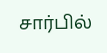சார்பில்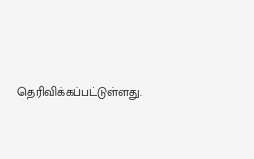தெரிவிக்கப்பட்டுள்ளது.